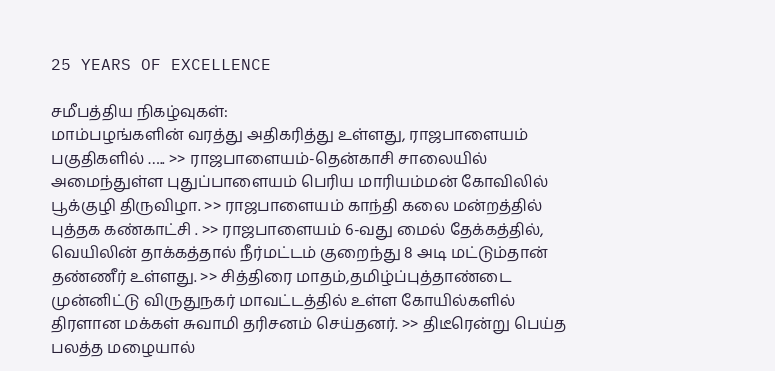25 YEARS OF EXCELLENCE

சமீபத்திய நிகழ்வுகள்:
மாம்பழங்களின் வரத்து அதிகரித்து உள்ளது, ராஜபாளையம் பகுதிகளில் ….. >> ராஜபாளையம்-தென்காசி சாலையில் அமைந்துள்ள புதுப்பாளையம் பெரிய மாரியம்மன் கோவிலில் பூக்குழி திருவிழா. >> ராஜபாளையம் காந்தி கலை மன்றத்தில் புத்தக கண்காட்சி . >> ராஜபாளையம் 6-வது மைல் தேக்கத்தில், வெயிலின் தாக்கத்தால் நீர்மட்டம் குறைந்து 8 அடி மட்டும்தான் தண்ணீர் உள்ளது. >> சித்திரை மாதம்,தமிழ்ப்புத்தாண்டை முன்னிட்டு விருதுநகர் மாவட்டத்தில் உள்ள கோயில்களில்  திரளான மக்கள் சுவாமி தரிசனம் செய்தனர். >> திடீரென்று பெய்த பலத்த மழையால்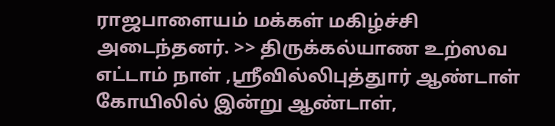ராஜபாளையம் மக்கள் மகிழ்ச்சி அடைந்தனர். >> திருக்கல்யாண உற்ஸவ எட்டாம் நாள் ,ஸ்ரீவில்லிபுத்துார் ஆண்டாள் கோயிலில் இன்று ஆண்டாள்,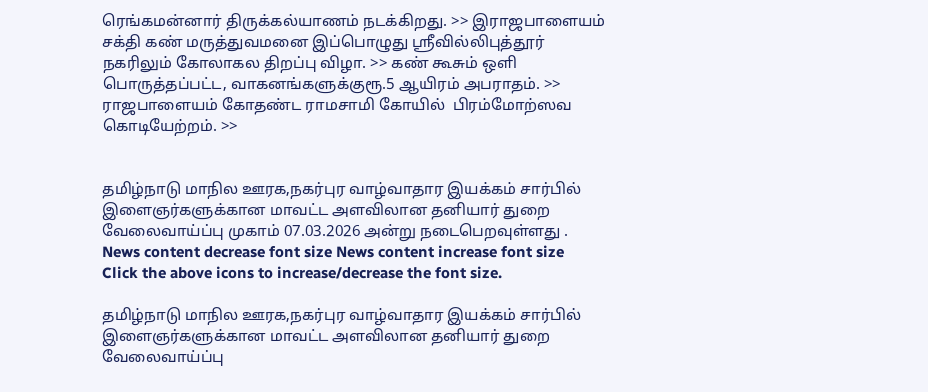ரெங்கமன்னார் திருக்கல்யாணம் நடக்கிறது. >> இராஜபாளையம் சக்தி கண் மருத்துவமனை இப்பொழுது ஸ்ரீவில்லிபுத்தூர் நகரிலும் கோலாகல திறப்பு விழா. >> கண் கூசும் ஒளி பொருத்தப்பட்ட, வாகனங்களுக்குரூ.5 ஆயிரம் அபராதம். >> ராஜபாளையம் கோதண்ட ராமசாமி கோயில்  பிரம்மோற்ஸவ கொடியேற்றம். >>


தமிழ்நாடு மாநில ஊரக,நகர்புர வாழ்வாதார இயக்கம் சார்பில் இளைஞர்களுக்கான மாவட்ட அளவிலான தனியார் துறை வேலைவாய்ப்பு முகாம் 07.03.2026 அன்று நடைபெறவுள்ளது .
News content decrease font size News content increase font size
Click the above icons to increase/decrease the font size.

தமிழ்நாடு மாநில ஊரக,நகர்புர வாழ்வாதார இயக்கம் சார்பில் இளைஞர்களுக்கான மாவட்ட அளவிலான தனியார் துறை வேலைவாய்ப்பு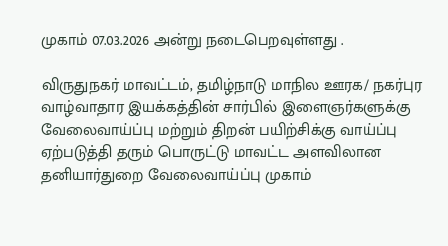முகாம் 07.03.2026 அன்று நடைபெறவுள்ளது .

விருதுநகர் மாவட்டம், தமிழ்நாடு மாநில ஊரக/ நகர்புர வாழ்வாதார இயக்கத்தின் சார்பில் இளைஞர்களுக்கு வேலைவாய்ப்பு மற்றும் திறன் பயிற்சிக்கு வாய்ப்பு ஏற்படுத்தி தரும் பொருட்டு மாவட்ட அளவிலான தனியார்துறை வேலைவாய்ப்பு முகாம்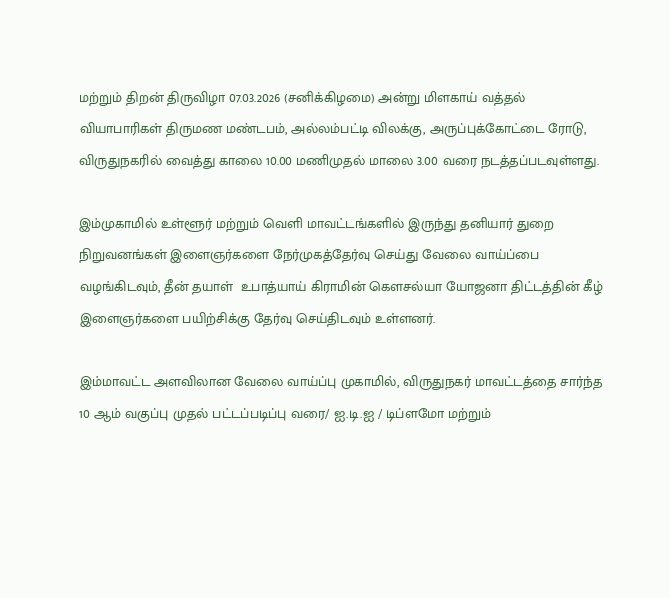மற்றும் திறன் திருவிழா 07.03.2026 (சனிக்கிழமை) அன்று மிளகாய் வத்தல் வியாபாரிகள் திருமண மண்டபம், அல்லம்பட்டி விலக்கு, அருப்புக்கோட்டை ரோடு, விருதுநகரில் வைத்து காலை 10.00 மணிமுதல் மாலை 3.00 வரை நடத்தப்படவுள்ளது.

இம்முகாமில் உள்ளூர் மற்றும் வெளி மாவட்டங்களில் இருந்து தனியார் துறை நிறுவனங்கள் இளைஞர்களை நேர்முகத்தேர்வு செய்து வேலை வாய்ப்பை வழங்கிடவும், தீன் தயாள்  உபாத்யாய் கிராமின் கௌசல்யா யோஜனா திட்டத்தின் கீழ் இளைஞர்களை பயிற்சிக்கு தேர்வு செய்திடவும் உள்ளனர்.

இம்மாவட்ட அளவிலான வேலை வாய்ப்பு முகாமில், விருதுநகர் மாவட்டத்தை சார்ந்த 10 ஆம் வகுப்பு முதல் பட்டப்படிப்பு வரை/ ஐ.டி.ஐ / டிப்ளமோ மற்றும்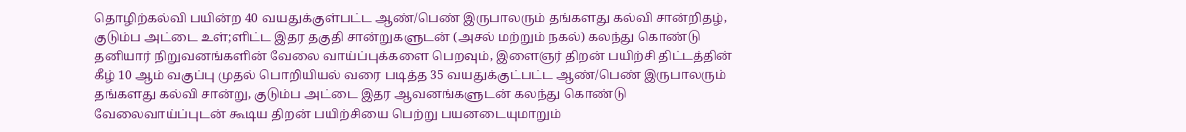தொழிற்கல்வி பயின்ற 40 வயதுக்குள்பட்ட ஆண்/பெண் இருபாலரும் தங்களது கல்வி சான்றிதழ், குடும்ப அட்டை உள்;ளிட்ட இதர தகுதி சான்றுகளுடன் (அசல் மற்றும் நகல்) கலந்து கொண்டு தனியார் நிறுவனங்களின் வேலை வாய்ப்புக்களை பெறவும், இளைஞர் திறன் பயிற்சி திட்டத்தின் கீழ் 10 ஆம் வகுப்பு முதல் பொறியியல் வரை படித்த 35 வயதுக்குட்பட்ட ஆண்/பெண் இருபாலரும் தங்களது கல்வி சான்று, குடும்ப அட்டை இதர ஆவனங்களுடன் கலந்து கொண்டு வேலைவாய்ப்புடன் கூடிய திறன் பயிற்சியை பெற்று பயனடையுமாறும்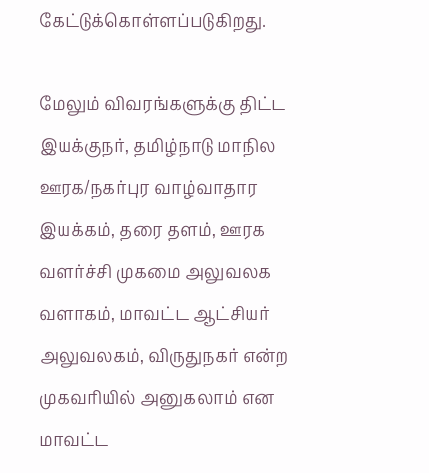கேட்டுக்கொள்ளப்படுகிறது.

மேலும் விவரங்களுக்கு திட்ட இயக்குநர், தமிழ்நாடு மாநில ஊரக/நகர்புர வாழ்வாதார இயக்கம், தரை தளம், ஊரக வளர்ச்சி முகமை அலுவலக வளாகம், மாவட்ட ஆட்சியர் அலுவலகம், விருதுநகர் என்ற முகவரியில் அனுகலாம் என மாவட்ட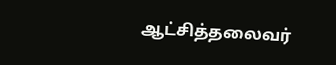ஆட்சித்தலைவர்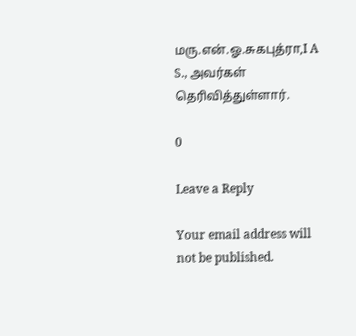மரு.என்.ஓ.சுகபுத்ரா,I A S., அவர்கள் தெரிவித்துள்ளார்.

0

Leave a Reply

Your email address will not be published.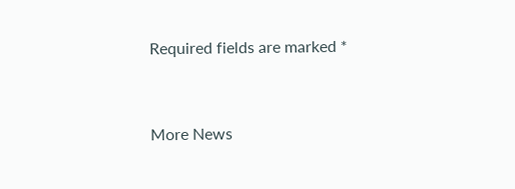Required fields are marked *


More News